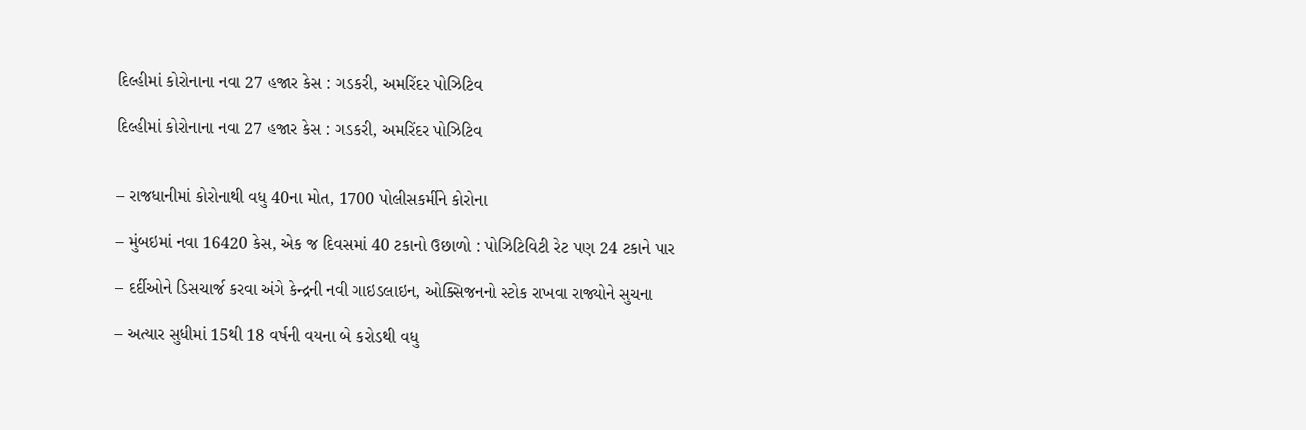દિલ્હીમાં કોરોનાના નવા 27 હજાર કેસ : ગડકરી, અમરિંદર પોઝિટિવ

દિલ્હીમાં કોરોનાના નવા 27 હજાર કેસ : ગડકરી, અમરિંદર પોઝિટિવ


– રાજધાનીમાં કોરોનાથી વધુ 40ના મોત, 1700 પોલીસકર્મીને કોરોના

– મુંબઇમાં નવા 16420 કેસ, એક જ દિવસમાં 40 ટકાનો ઉછાળો : પોઝિટિવિટી રેટ પણ 24 ટકાને પાર

– દર્દીઓને ડિસચાર્જ કરવા અંગે કેન્દ્રની નવી ગાઇડલાઇન, ઓક્સિજનનો સ્ટોક રાખવા રાજ્યોને સુચના

– અત્યાર સુધીમાં 15થી 18 વર્ષની વયના બે કરોડથી વધુ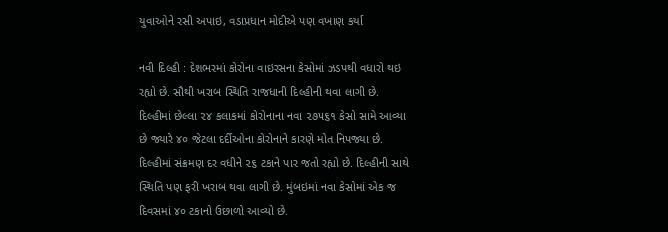યુવાઓને રસી અપાઇ, વડાપ્રધાન મોદીએ પણ વખાણ કર્યા

નવી દિલ્હી : દેશભરમાં કોરોના વાઇરસના કેસોમાં ઝડપથી વધારો થઇ રહ્યો છે. સૌથી ખરાબ સ્થિતિ રાજધાની દિલ્હીની થવા લાગી છે. દિલ્હીમાં છેલ્લા ૨૪ કલાકમાં કોરોનાના નવા ૨૭૫૬૧ કેસો સામે આવ્યા છે જ્યારે ૪૦ જેટલા દર્દીઓના કોરોનાને કારણે મોત નિપજ્યા છે. દિલ્હીમાં સંક્રમણ દર વધીને ૨૬ ટકાને પાર જતો રહ્યો છે. દિલ્હીની સાથે સ્થિતિ પણ ફરી ખરાબ થવા લાગી છે. મુંબઇમાં નવા કેસોમાં એક જ દિવસમાં ૪૦ ટકાનો ઉછાળો આવ્યો છે.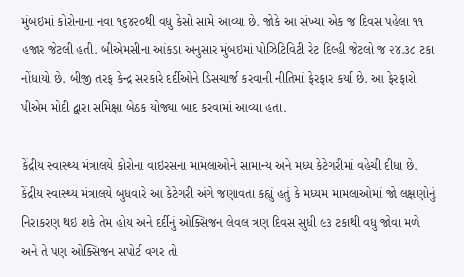મુંબઇમાં કોરોનાના નવા ૧૬૪૨૦થી વધુ કેસો સામે આવ્યા છે. જોકે આ સંખ્યા એક જ દિવસ પહેલા ૧૧ હજાર જેટલી હતી. બીએમસીના આંકડા અનુસાર મુંબઇમાં પોઝિટિવિટી રેટ દિલ્હી જેટલો જ ૨૪.૩૮ ટકા નોંધાયો છે. બીજી તરફ કેન્દ્ર સરકારે દર્દીઓને ડિસચાર્જ કરવાની નીતિમાં ફેરફાર કર્યા છે. આ ફેરફારો પીએમ મોદી દ્વારા સમિક્ષા બેઠક યોજ્યા બાદ કરવામાં આવ્યા હતા.

કેંદ્રીય સ્વાસ્થ્ય મંત્રાલયે કોરોના વાઇરસના મામલાઓને સામાન્ય અને મધ્ય કેટેગરીમાં વહેચી દીધા છે. કેંદ્રીય સ્વાસ્થ્ય મંત્રાલયે બુધવારે આ કેટેગરી અંગે જણાવતા કહ્યું હતું કે મધ્યમ મામલાઓમાં જો લક્ષણોનું નિરાકરણ થઇ શકે તેમ હોય અને દર્દીનું ઓક્સિજન લેવલ ત્રણ દિવસ સુધી ૯૩ ટકાથી વધુ જોવા મળે અને તે પણ ઓક્સિજન સપોર્ટ વગર તો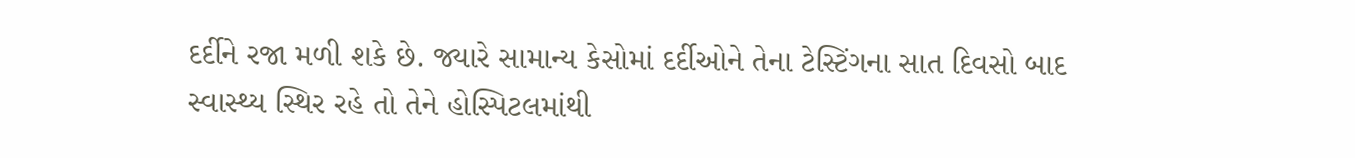દર્દીને રજા મળી શકે છે. જ્યારે સામાન્ય કેસોમાં દર્દીઓને તેના ટેસ્ટિંગના સાત દિવસો બાદ સ્વાસ્થ્ય સ્થિર રહે તો તેને હોસ્પિટલમાંથી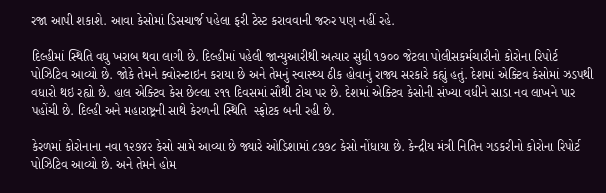રજા આપી શકાશે. આવા કેસોમાં ડિસચાર્જ પહેલા ફરી ટેસ્ટ કરાવવાની જરુર પણ નહીં રહે.

દિલ્હીમાં સ્થિતિ વધુ ખરાબ થવા લાગી છે. દિલ્હીમાં પહેલી જાન્યુઆરીથી અત્યાર સુધી ૧૭૦૦ જેટલા પોલીસકર્મચારીનો કોરોના રિપોર્ટ પોઝિટિવ આવ્યો છે. જોકે તેમને ક્વોરન્ટાઇન કરાયા છે અને તેમનું સ્વાસ્થ્ય ઠીક હોવાનું રાજ્ય સરકારે કહ્યું હતું. દેશમાં એક્ટિવ કેસોમાં ઝડપથી વધારો થઇ રહ્યો છે. હાલ એક્ટિવ કેસ છેલ્લા ૨૧૧ દિવસમાં સૌથી ટોચ પર છે. દેશમાં એક્ટિવ કેસોની સંખ્યા વધીને સાડા નવ લાખને પાર પહોંચી છે. દિલ્હી અને મહારાષ્ટ્રની સાથે કેરળની સ્થિતિ  સ્ફોટક બની રહી છે.

કેરળમાં કોરોનાના નવા ૧૨૭૪૨ કેસો સામે આવ્યા છે જ્યારે ઓડિશામાં ૮૭૭૮ કેસો નોંધાયા છે. કેન્દ્રીય મંત્રી નિતિન ગડકરીનો કોરોના રિપોર્ટ પોઝિટિવ આવ્યો છે. અને તેમને હોમ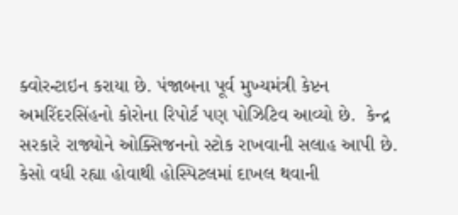ક્વોરન્ટાઇન કરાયા છે. પંજાબના પૂર્વ મુખ્યમંત્રી કેપ્ટન અમરિંદરસિંહનો કોરોના રિપોર્ટ પણ પોઝિટિવ આવ્યો છે.  કેન્દ્ર સરકારે રાજ્યોને ઓક્સિજનનો સ્ટોક રાખવાની સલાહ આપી છે. કેસો વધી રહ્યા હોવાથી હોસ્પિટલમાં દાખલ થવાની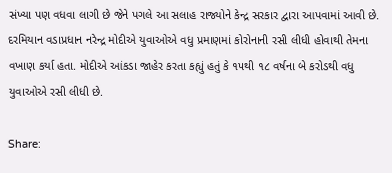સંખ્યા પણ વધવા લાગી છે જેને પગલે આ સલાહ રાજ્યોને કેન્દ્ર સરકાર દ્વારા આપવામાં આવી છે. દરમિયાન વડાપ્રધાન નરેન્દ્ર મોદીએ યુવાઓએ વધુ પ્રમાણમાં કોરોનાની રસી લીધી હોવાથી તેમના વખાણ કર્યા હતા. મોદીએ આંકડા જાહેર કરતા કહ્યું હતું કે ૧૫થી ૧૮ વર્ષના બે કરોડથી વધુ યુવાઓએ રસી લીધી છે.

Share: